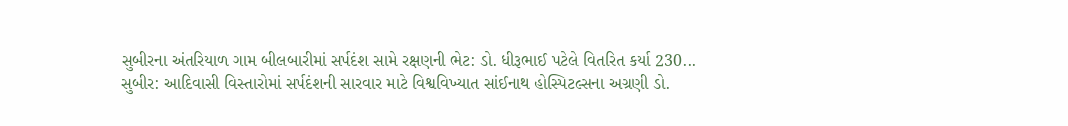સુબીરના અંતરિયાળ ગામ બીલબારીમાં સર્પદંશ સામે રક્ષણની ભેટ: ડો. ધીરૂભાઈ પટેલે વિતરિત કર્યા 230...
સુબીર: આદિવાસી વિસ્તારોમાં સર્પદંશની સારવાર માટે વિશ્વવિખ્યાત સાંઈનાથ હોસ્પિટલ્સના અગ્રણી ડો.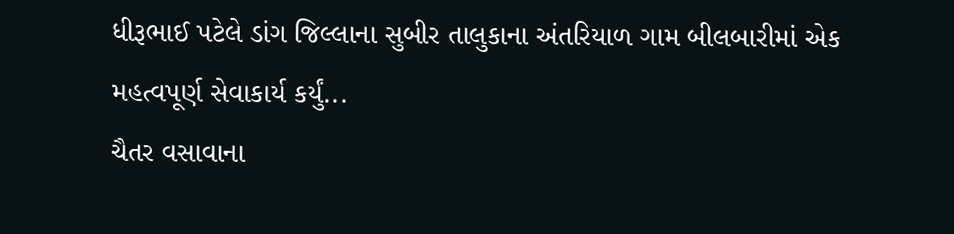ધીરૂભાઈ પટેલે ડાંગ જિલ્લાના સુબીર તાલુકાના અંતરિયાળ ગામ બીલબારીમાં એક મહત્વપૂર્ણ સેવાકાર્ય કર્યું...
ચૈતર વસાવાના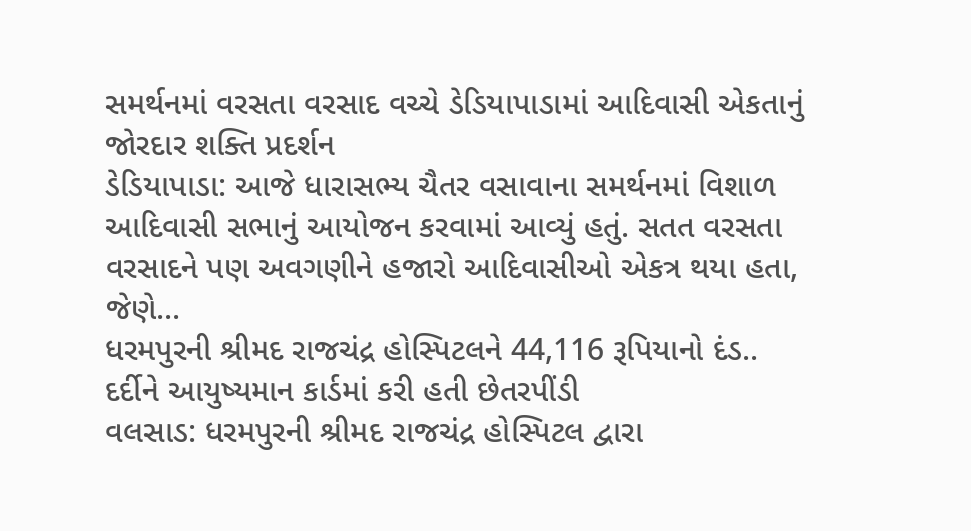સમર્થનમાં વરસતા વરસાદ વચ્ચે ડેડિયાપાડામાં આદિવાસી એકતાનું જોરદાર શક્તિ પ્રદર્શન
ડેડિયાપાડા: આજે ધારાસભ્ય ચૈતર વસાવાના સમર્થનમાં વિશાળ આદિવાસી સભાનું આયોજન કરવામાં આવ્યું હતું. સતત વરસતા વરસાદને પણ અવગણીને હજારો આદિવાસીઓ એકત્ર થયા હતા, જેણે...
ધરમપુરની શ્રીમદ રાજચંદ્ર હોસ્પિટલને 44,116 રૂપિયાનો દંડ.. દર્દીને આયુષ્યમાન કાર્ડમાં કરી હતી છેતરપીંડી
વલસાડ: ધરમપુરની શ્રીમદ રાજચંદ્ર હોસ્પિટલ દ્વારા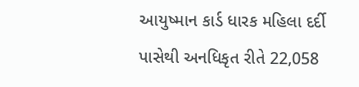આયુષ્માન કાર્ડ ધારક મહિલા દર્દી પાસેથી અનધિકૃત રીતે 22,058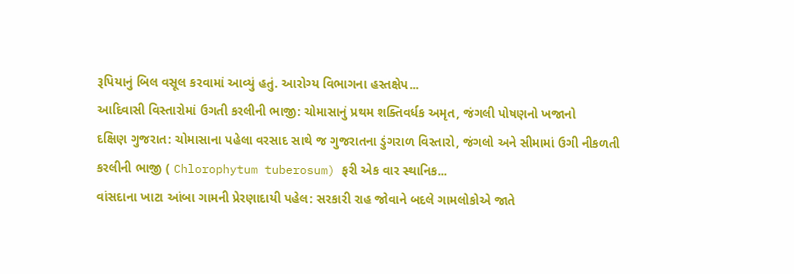રૂપિયાનું બિલ વસૂલ કરવામાં આવ્યું હતું. આરોગ્ય વિભાગના હસ્તક્ષેપ...
આદિવાસી વિસ્તારોમાં ઉગતી કરલીની ભાજી: ચોમાસાનું પ્રથમ શક્તિવર્ધક અમૃત, જંગલી પોષણનો ખજાનો
દક્ષિણ ગુજરાત: ચોમાસાના પહેલા વરસાદ સાથે જ ગુજરાતના ડુંગરાળ વિસ્તારો, જંગલો અને સીમામાં ઉગી નીકળતી કરલીની ભાજી ( Chlorophytum tuberosum) ફરી એક વાર સ્થાનિક...
વાંસદાના ખાટા આંબા ગામની પ્રેરણાદાયી પહેલ: સરકારી રાહ જોવાને બદલે ગામલોકોએ જાતે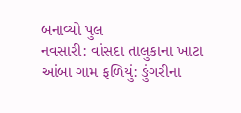બનાવ્યો પુલ
નવસારી: વાંસદા તાલુકાના ખાટા આંબા ગામ ફળિયું: ઙુંગરીના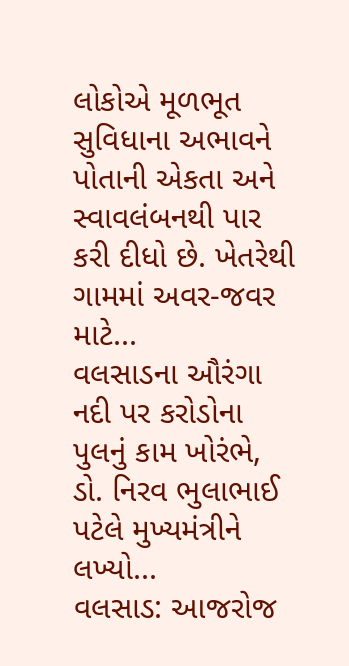લોકોએ મૂળભૂત સુવિધાના અભાવને પોતાની એકતા અને સ્વાવલંબનથી પાર કરી દીધો છે. ખેતરેથી ગામમાં અવર-જવર માટે...
વલસાડના ઔરંગા નદી પર કરોડોના પુલનું કામ ખોરંભે, ડો. નિરવ ભુલાભાઈ પટેલે મુખ્યમંત્રીને લખ્યો...
વલસાડ: આજરોજ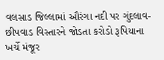વલસાડ જિલ્લામાં ઔરંગા નદી પર ગુંદલાવ-છીપવાડ વિસ્તારને જોડતા કરોડો રૂપિયાના ખર્ચે મંજૂર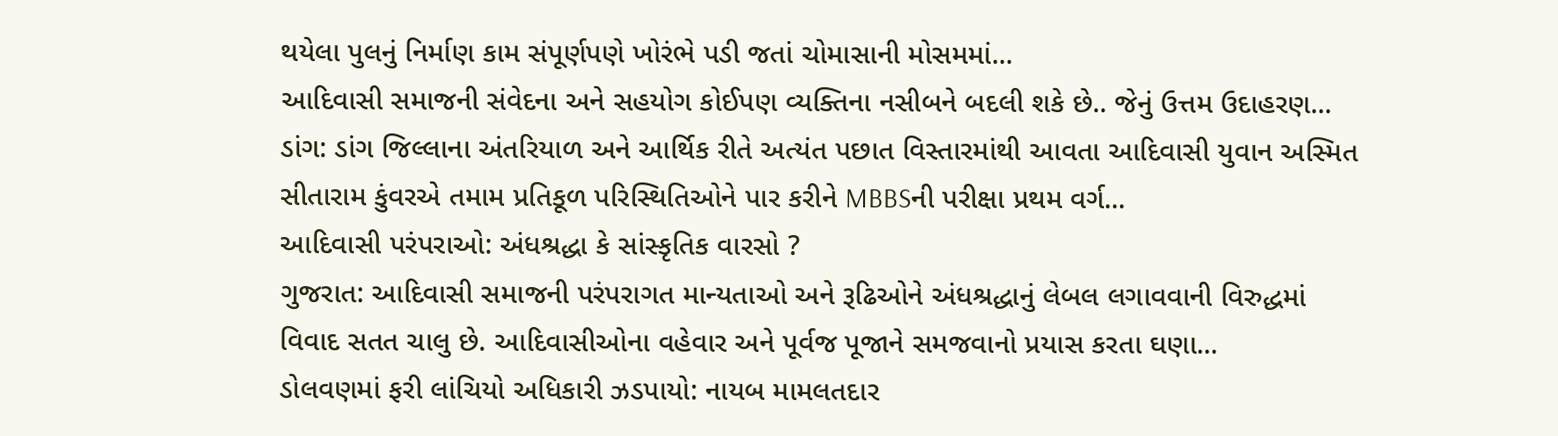થયેલા પુલનું નિર્માણ કામ સંપૂર્ણપણે ખોરંભે પડી જતાં ચોમાસાની મોસમમાં...
આદિવાસી સમાજની સંવેદના અને સહયોગ કોઈપણ વ્યક્તિના નસીબને બદલી શકે છે.. જેનું ઉત્તમ ઉદાહરણ...
ડાંગ: ડાંગ જિલ્લાના અંતરિયાળ અને આર્થિક રીતે અત્યંત પછાત વિસ્તારમાંથી આવતા આદિવાસી યુવાન અસ્મિત સીતારામ કુંવરએ તમામ પ્રતિકૂળ પરિસ્થિતિઓને પાર કરીને MBBSની પરીક્ષા પ્રથમ વર્ગ...
આદિવાસી પરંપરાઓ: અંધશ્રદ્ધા કે સાંસ્કૃતિક વારસો ?
ગુજરાત: આદિવાસી સમાજની પરંપરાગત માન્યતાઓ અને રૂઢિઓને અંધશ્રદ્ધાનું લેબલ લગાવવાની વિરુદ્ધમાં વિવાદ સતત ચાલુ છે. આદિવાસીઓના વહેવાર અને પૂર્વજ પૂજાને સમજવાનો પ્રયાસ કરતા ઘણા...
ડોલવણમાં ફરી લાંચિયો અધિકારી ઝડપાયો: નાયબ મામલતદાર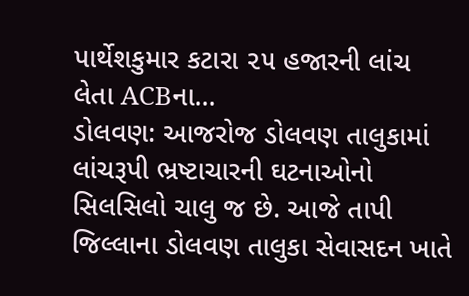પાર્થેશકુમાર કટારા ૨૫ હજારની લાંચ લેતા ACBના...
ડોલવણ: આજરોજ ડોલવણ તાલુકામાં લાંચરૂપી ભ્રષ્ટાચારની ઘટનાઓનો સિલસિલો ચાલુ જ છે. આજે તાપી જિલ્લાના ડોલવણ તાલુકા સેવાસદન ખાતે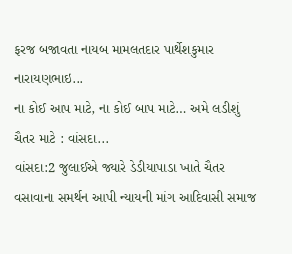ફરજ બજાવતા નાયબ મામલતદાર પાર્થેશકુમાર નારાયણભાઇ...
ના કોઈ આપ માટે, ના કોઈ બાપ માટે… અમે લડીશું ચૈતર માટે : વાંસદા...
વાંસદા:2 જુલાઈએ જ્યારે ડેડીયાપાડા ખાતે ચૈતર વસાવાના સમર્થન આપી ન્યાયની માંગ આદિવાસી સમાજ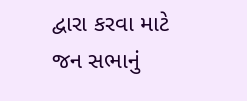દ્વારા કરવા માટે જન સભાનું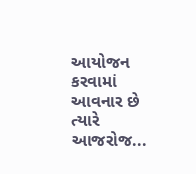આયોજન કરવામાં આવનાર છે ત્યારે આજરોજ...